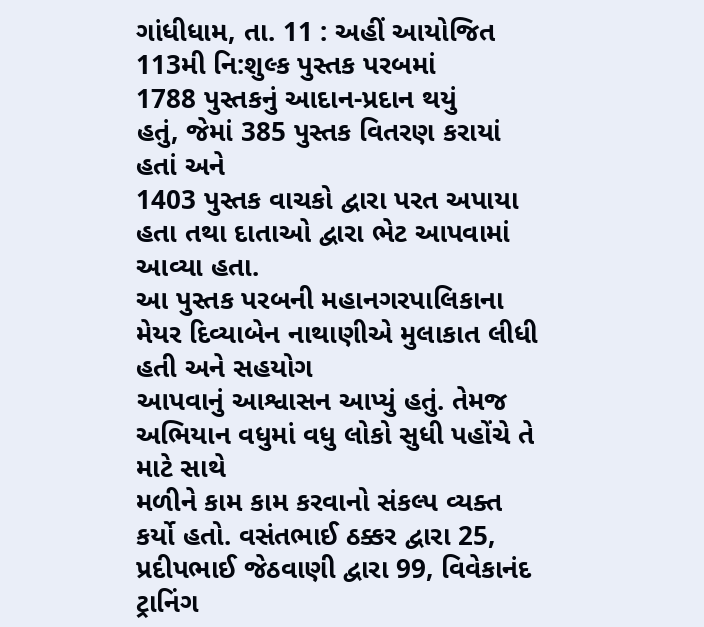ગાંધીધામ, તા. 11 : અહીં આયોજિત 113મી નિ:શુલ્ક પુસ્તક પરબમાં
1788 પુસ્તકનું આદાન-પ્રદાન થયું
હતું, જેમાં 385 પુસ્તક વિતરણ કરાયાં હતાં અને
1403 પુસ્તક વાચકો દ્વારા પરત અપાયા
હતા તથા દાતાઓ દ્વારા ભેટ આપવામાં આવ્યા હતા.
આ પુસ્તક પરબની મહાનગરપાલિકાના મેયર દિવ્યાબેન નાથાણીએ મુલાકાત લીધી હતી અને સહયોગ
આપવાનું આશ્વાસન આપ્યું હતું. તેમજ અભિયાન વધુમાં વધુ લોકો સુધી પહોંચે તે માટે સાથે
મળીને કામ કામ કરવાનો સંકલ્પ વ્યક્ત કર્યો હતો. વસંતભાઈ ઠક્કર દ્વારા 25, પ્રદીપભાઈ જેઠવાણી દ્વારા 99, વિવેકાનંદ ટ્રાનિંગ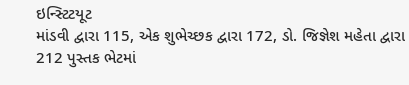ઇન્સ્ટિટયૂટ
માંડવી દ્વારા 115, એક શુભેચ્છક દ્વારા 172, ડો. જિજ્ઞેશ મહેતા દ્વારા 212 પુસ્તક ભેટમાં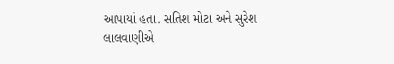આપાયાં હતા. સતિશ મોટા અને સુરેશ લાલવાણીએ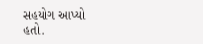સહયોગ આપ્યો
હતો.